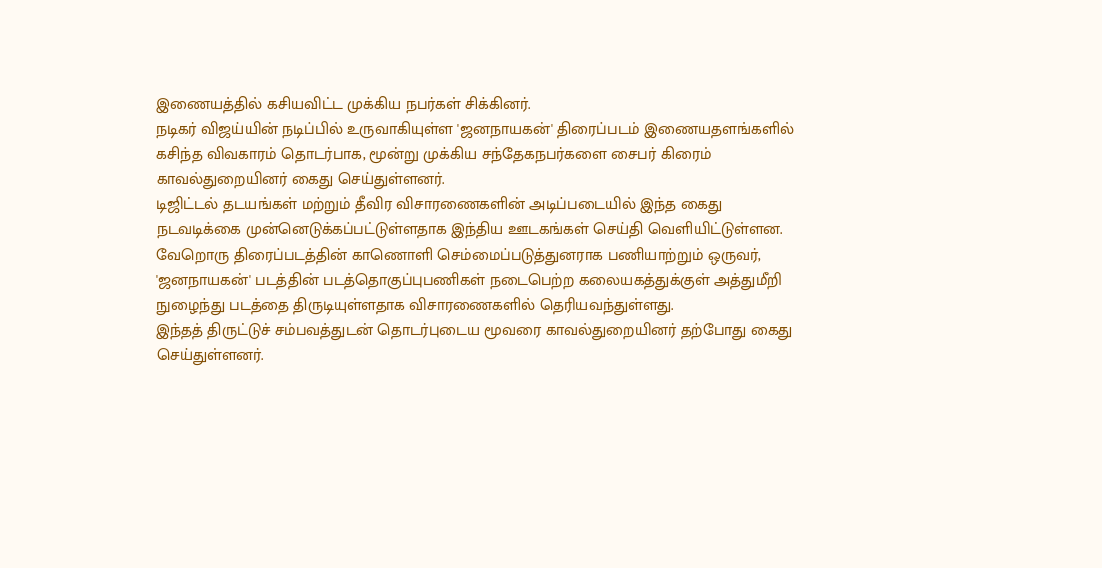இணையத்தில் கசியவிட்ட முக்கிய நபர்கள் சிக்கினர்.
நடிகர் விஜய்யின் நடிப்பில் உருவாகியுள்ள 'ஜனநாயகன்' திரைப்படம் இணையதளங்களில் கசிந்த விவகாரம் தொடர்பாக, மூன்று முக்கிய சந்தேகநபர்களை சைபர் கிரைம் காவல்துறையினர் கைது செய்துள்ளனர்.
டிஜிட்டல் தடயங்கள் மற்றும் தீவிர விசாரணைகளின் அடிப்படையில் இந்த கைது நடவடிக்கை முன்னெடுக்கப்பட்டுள்ளதாக இந்திய ஊடகங்கள் செய்தி வெளியிட்டுள்ளன.
வேறொரு திரைப்படத்தின் காணொளி செம்மைப்படுத்துனராக பணியாற்றும் ஒருவர், 'ஜனநாயகன்' படத்தின் படத்தொகுப்புபணிகள் நடைபெற்ற கலையகத்துக்குள் அத்துமீறி நுழைந்து படத்தை திருடியுள்ளதாக விசாரணைகளில் தெரியவந்துள்ளது.
இந்தத் திருட்டுச் சம்பவத்துடன் தொடர்புடைய மூவரை காவல்துறையினர் தற்போது கைது செய்துள்ளனர்.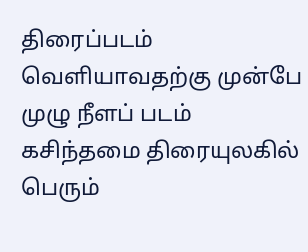திரைப்படம் வெளியாவதற்கு முன்பே முழு நீளப் படம் கசிந்தமை திரையுலகில் பெரும்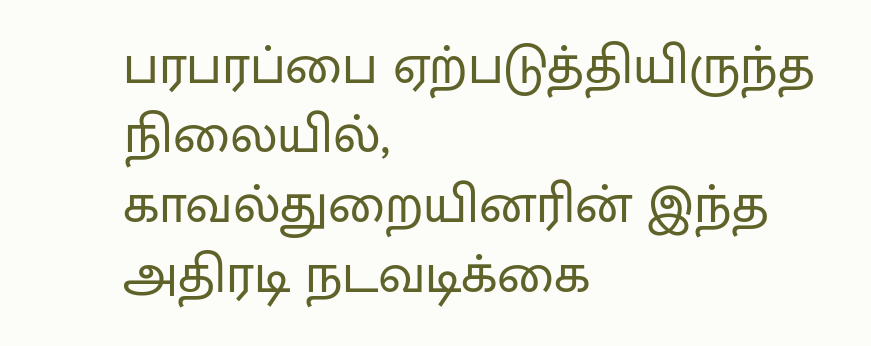பரபரப்பை ஏற்படுத்தியிருந்த நிலையில், காவல்துறையினரின் இந்த அதிரடி நடவடிக்கை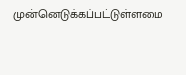முன்னெடுக்கப்பட்டுள்ளமை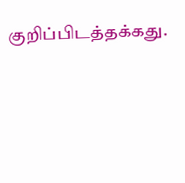குறிப்பிடத்தக்கது.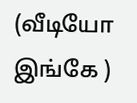(வீடியோ இங்கே )